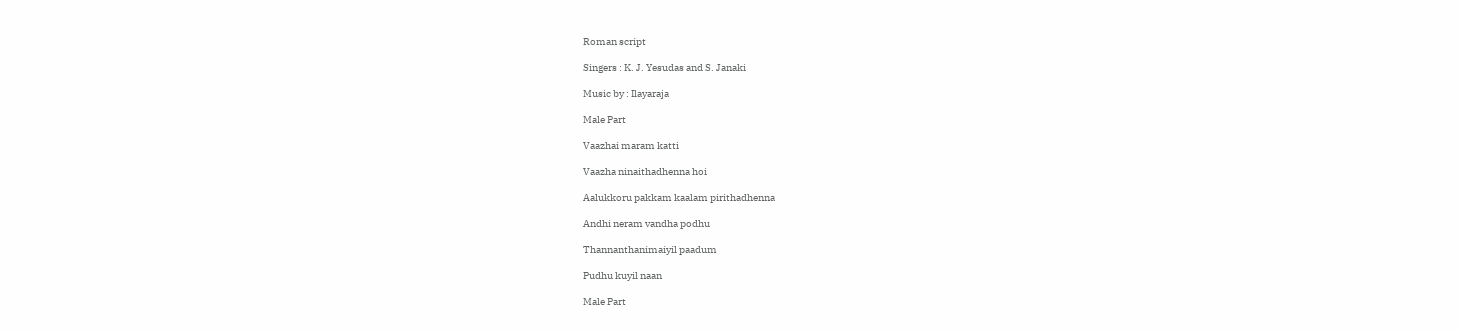Roman script

Singers : K. J. Yesudas and S. Janaki

Music by : Ilayaraja

Male Part

Vaazhai maram katti

Vaazha ninaithadhenna hoi

Aalukkoru pakkam kaalam pirithadhenna

Andhi neram vandha podhu

Thannanthanimaiyil paadum

Pudhu kuyil naan

Male Part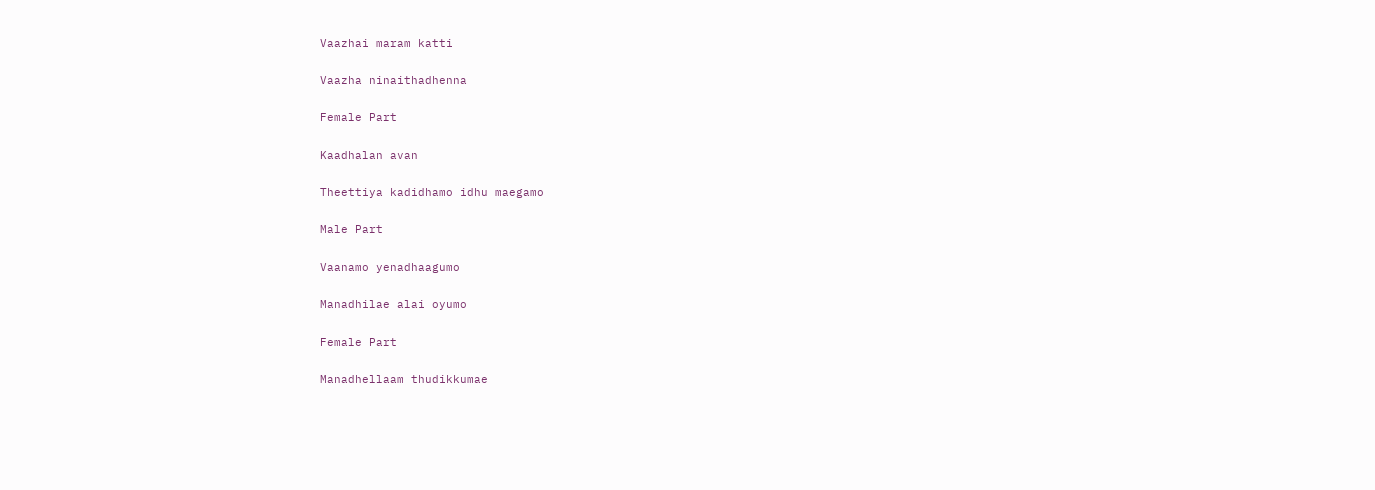Vaazhai maram katti

Vaazha ninaithadhenna

Female Part

Kaadhalan avan

Theettiya kadidhamo idhu maegamo

Male Part

Vaanamo yenadhaagumo

Manadhilae alai oyumo

Female Part

Manadhellaam thudikkumae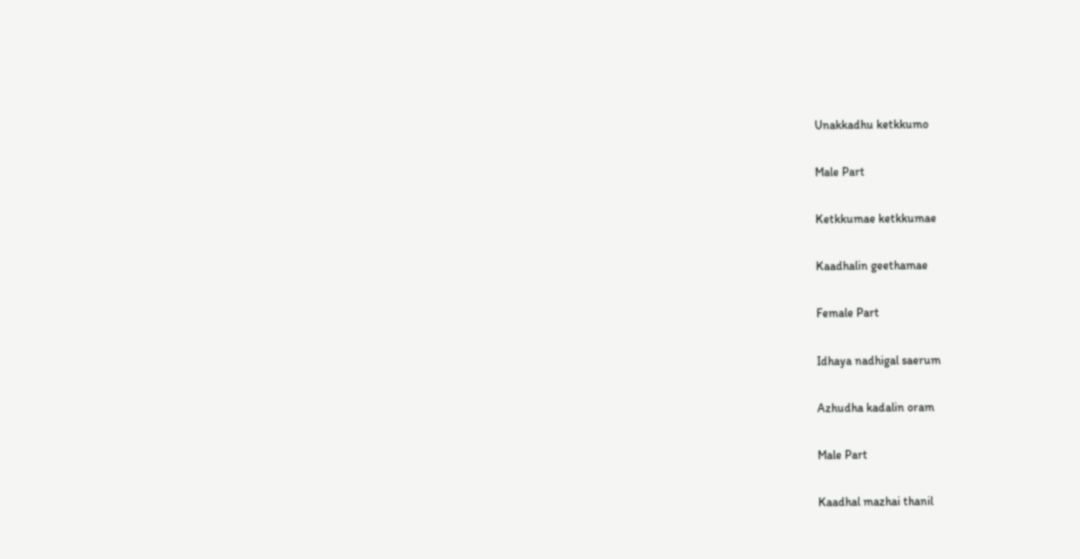Unakkadhu ketkkumo

Male Part

Ketkkumae ketkkumae

Kaadhalin geethamae

Female Part

Idhaya nadhigal saerum

Azhudha kadalin oram

Male Part

Kaadhal mazhai thanil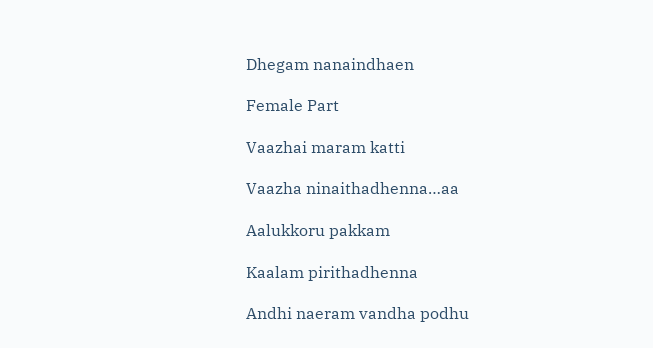Dhegam nanaindhaen

Female Part

Vaazhai maram katti

Vaazha ninaithadhenna…aa

Aalukkoru pakkam

Kaalam pirithadhenna

Andhi naeram vandha podhu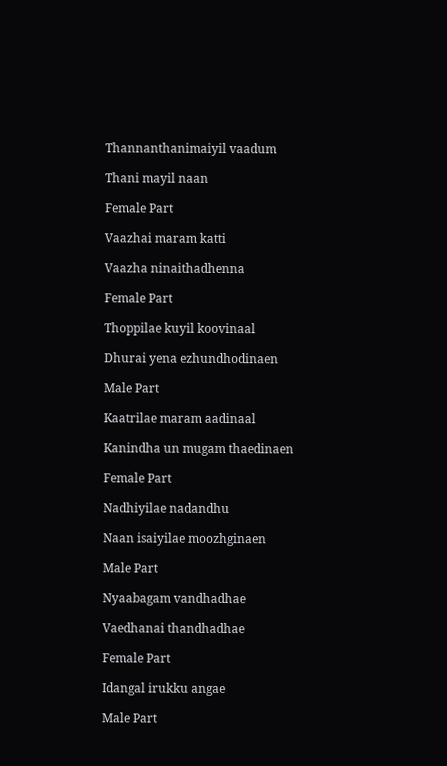Thannanthanimaiyil vaadum

Thani mayil naan

Female Part

Vaazhai maram katti

Vaazha ninaithadhenna

Female Part

Thoppilae kuyil koovinaal

Dhurai yena ezhundhodinaen

Male Part

Kaatrilae maram aadinaal

Kanindha un mugam thaedinaen

Female Part

Nadhiyilae nadandhu

Naan isaiyilae moozhginaen

Male Part

Nyaabagam vandhadhae

Vaedhanai thandhadhae

Female Part

Idangal irukku angae

Male Part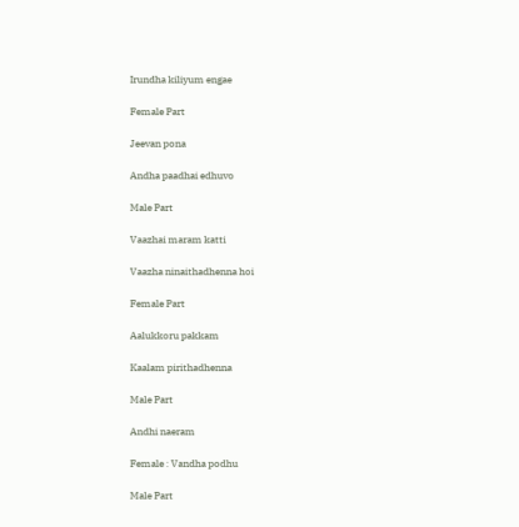Irundha kiliyum engae

Female Part

Jeevan pona

Andha paadhai edhuvo

Male Part

Vaazhai maram katti

Vaazha ninaithadhenna hoi

Female Part

Aalukkoru pakkam

Kaalam pirithadhenna

Male Part

Andhi naeram

Female : Vandha podhu

Male Part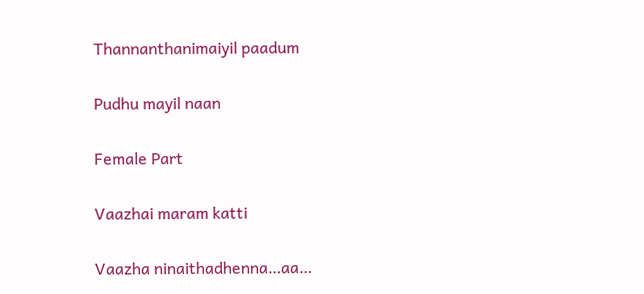Thannanthanimaiyil paadum

Pudhu mayil naan

Female Part

Vaazhai maram katti

Vaazha ninaithadhenna…aa…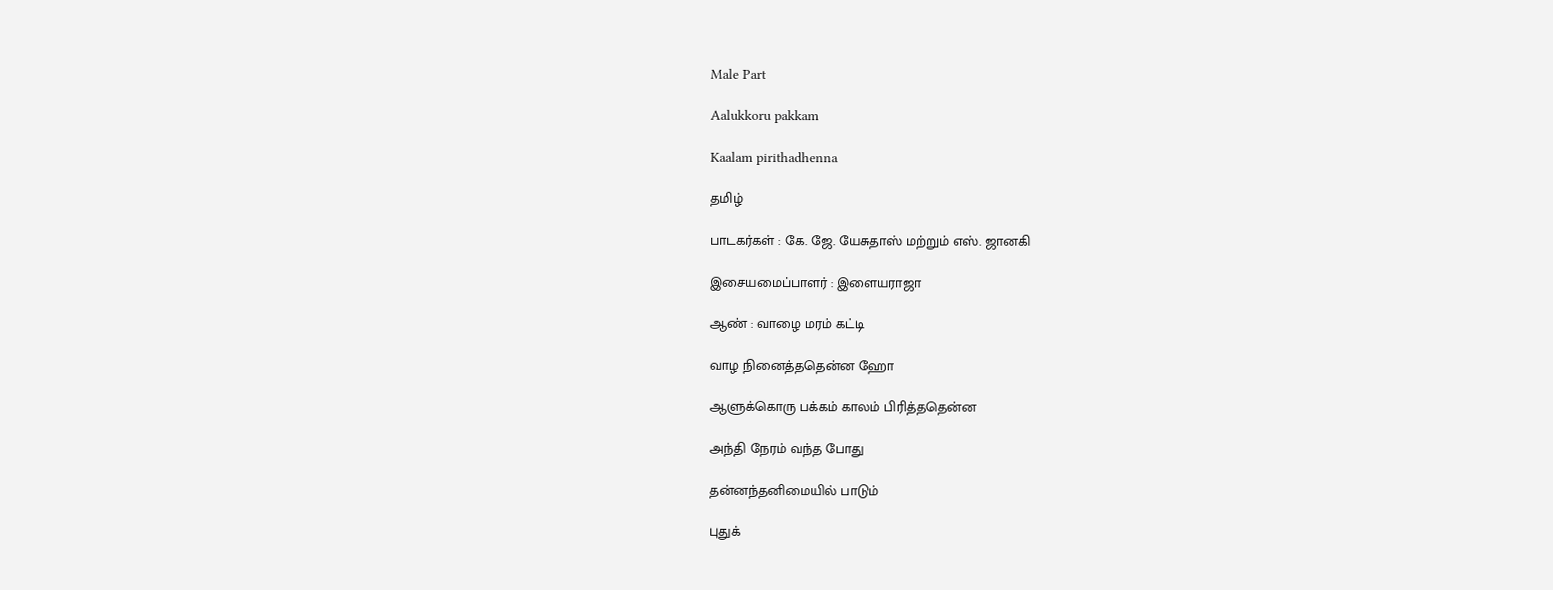Male Part

Aalukkoru pakkam

Kaalam pirithadhenna

தமிழ்

பாடகர்கள் : கே. ஜே. யேசுதாஸ் மற்றும் எஸ். ஜானகி

இசையமைப்பாளர் : இளையராஜா

ஆண் : வாழை மரம் கட்டி

வாழ நினைத்ததென்ன ஹோ

ஆளுக்கொரு பக்கம் காலம் பிரித்ததென்ன

அந்தி நேரம் வந்த போது

தன்னந்தனிமையில் பாடும்

புதுக்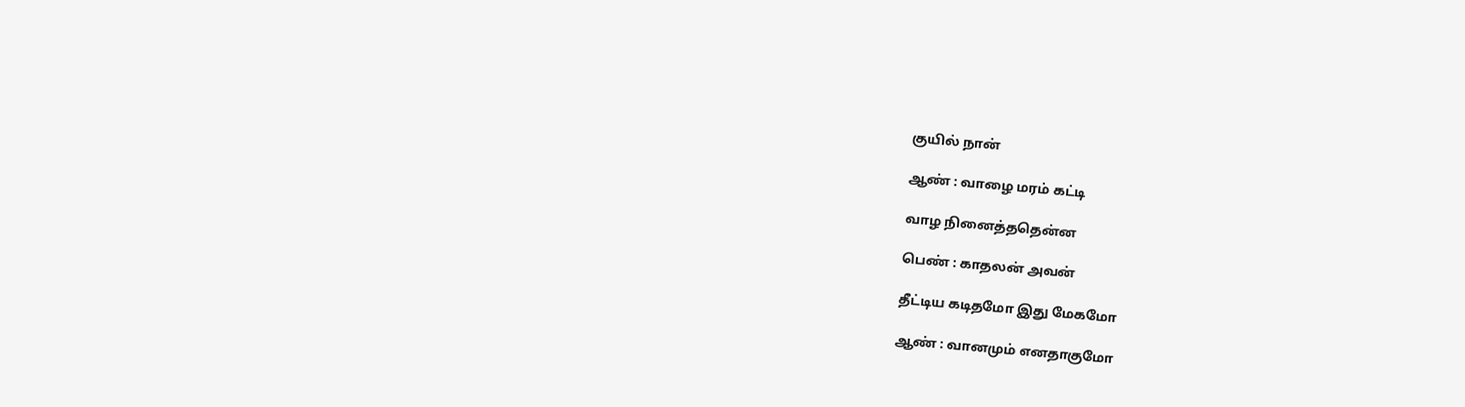குயில் நான்

ஆண் : வாழை மரம் கட்டி

வாழ நினைத்ததென்ன

பெண் : காதலன் அவன்

தீட்டிய கடிதமோ இது மேகமோ

ஆண் : வானமும் எனதாகுமோ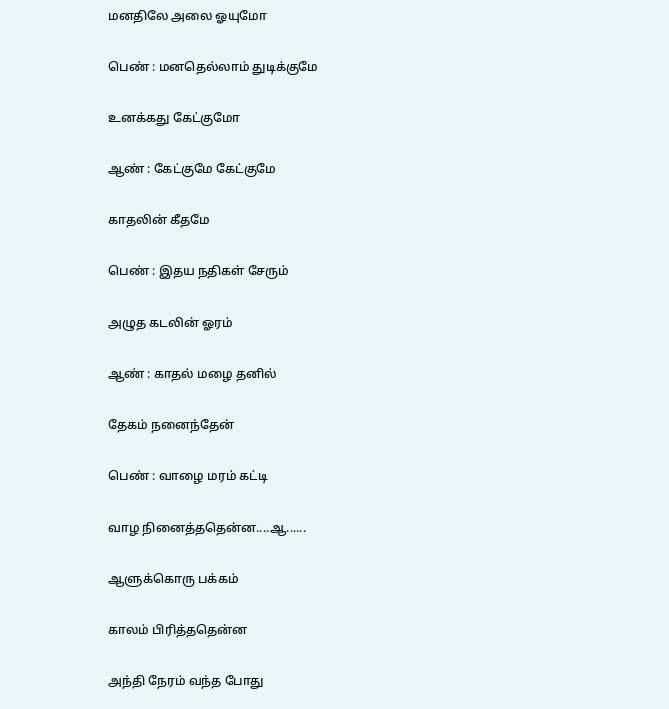மனதிலே அலை ஓயுமோ

பெண் : மனதெல்லாம் துடிக்குமே

உனக்கது கேட்குமோ

ஆண் : கேட்குமே கேட்குமே

காதலின் கீதமே

பெண் : இதய நதிகள் சேரும்

அழுத கடலின் ஓரம்

ஆண் : காதல் மழை தனில்

தேகம் நனைந்தேன்

பெண் : வாழை மரம் கட்டி

வாழ நினைத்ததென்ன....ஆ......

ஆளுக்கொரு பக்கம்

காலம் பிரித்ததென்ன

அந்தி நேரம் வந்த போது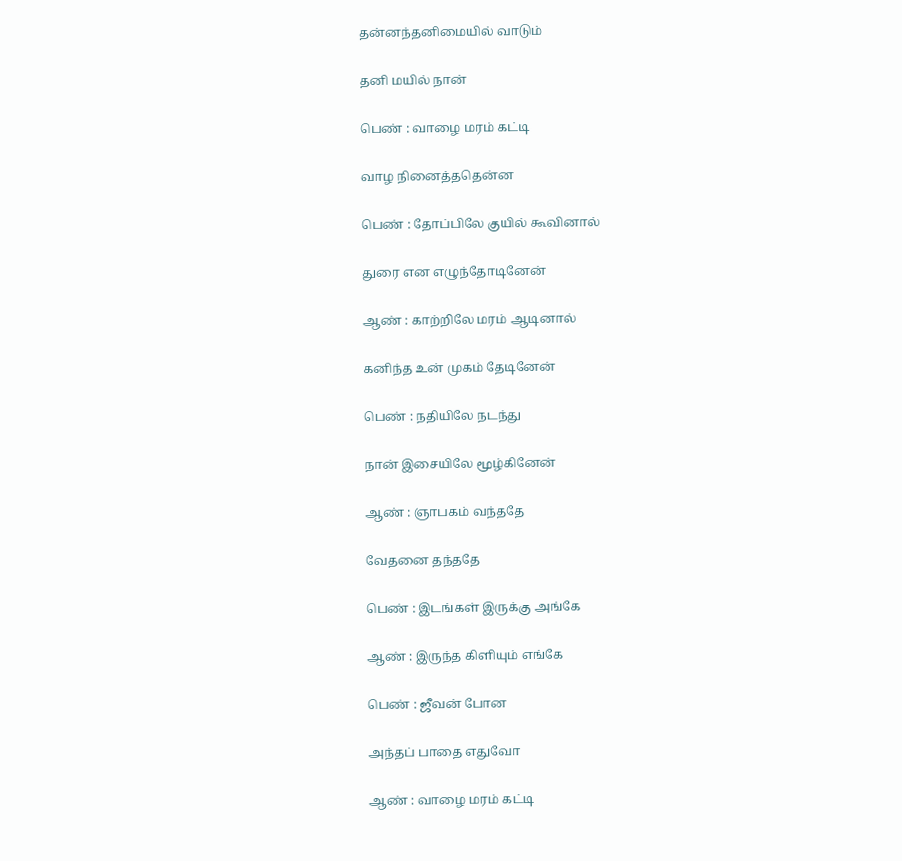தன்னந்தனிமையில் வாடும்

தனி மயில் நான்

பெண் : வாழை மரம் கட்டி

வாழ நினைத்ததென்ன

பெண் : தோப்பிலே குயில் கூவினால்

துரை என எழுந்தோடினேன்

ஆண் : காற்றிலே மரம் ஆடினால்

கனிந்த உன் முகம் தேடினேன்

பெண் : நதியிலே நடந்து

நான் இசையிலே மூழ்கினேன்

ஆண் : ஞாபகம் வந்ததே

வேதனை தந்ததே

பெண் : இடங்கள் இருக்கு அங்கே

ஆண் : இருந்த கிளியும் எங்கே

பெண் : ஜீவன் போன

அந்தப் பாதை எதுவோ

ஆண் : வாழை மரம் கட்டி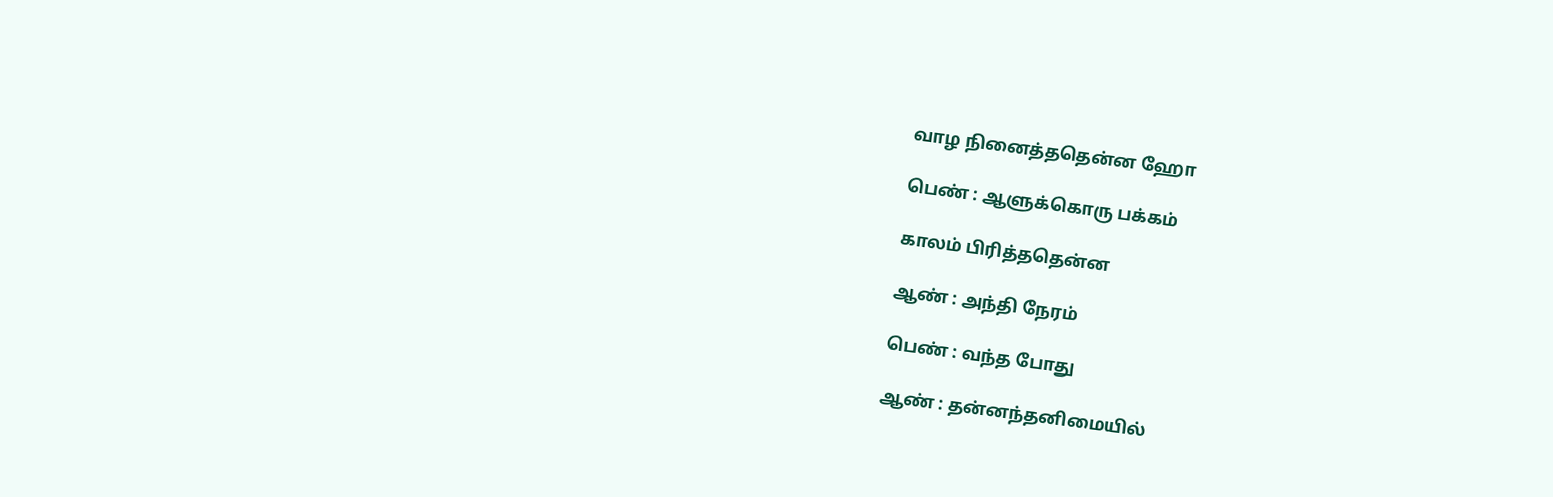வாழ நினைத்ததென்ன ஹோ

பெண் : ஆளுக்கொரு பக்கம்

காலம் பிரித்ததென்ன

ஆண் : அந்தி நேரம்

பெண் : வந்த போது

ஆண் : தன்னந்தனிமையில்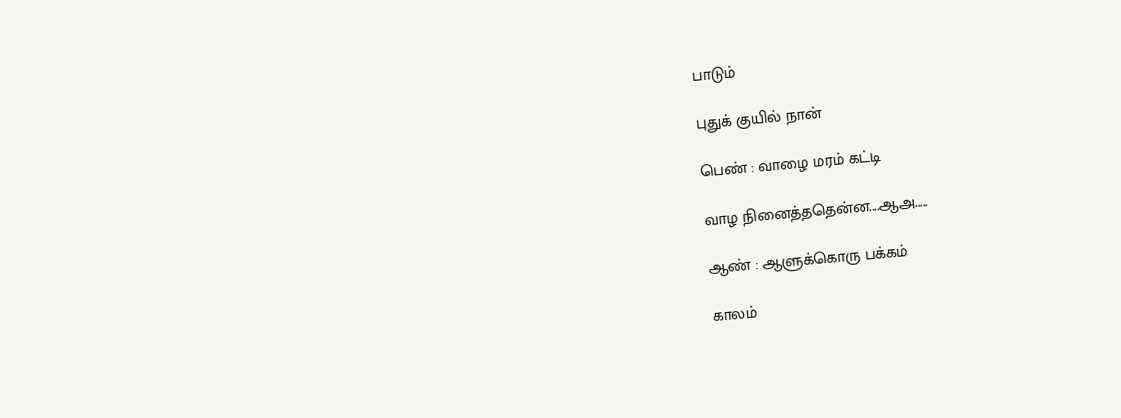பாடும்

புதுக் குயில் நான்

பெண் : வாழை மரம் கட்டி

வாழ நினைத்ததென்ன....ஆஅ.....

ஆண் : ஆளுக்கொரு பக்கம்

காலம்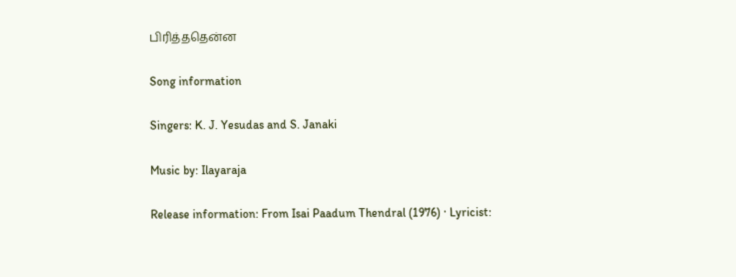பிரித்ததென்ன

Song information

Singers: K. J. Yesudas and S. Janaki

Music by: Ilayaraja

Release information: From Isai Paadum Thendral (1976) · Lyricist: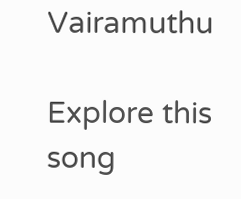Vairamuthu

Explore this song